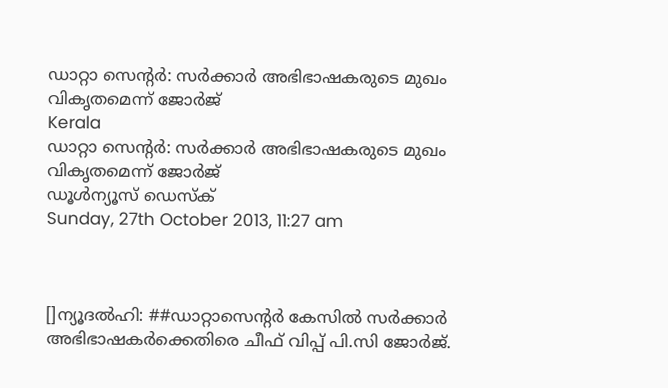ഡാറ്റാ സെന്റര്‍: സര്‍ക്കാര്‍ അഭിഭാഷകരുടെ മുഖം വികൃതമെന്ന് ജോര്‍ജ്
Kerala
ഡാറ്റാ സെന്റര്‍: സര്‍ക്കാര്‍ അഭിഭാഷകരുടെ മുഖം വികൃതമെന്ന് ജോര്‍ജ്
ഡൂള്‍ന്യൂസ് ഡെസ്‌ക്
Sunday, 27th October 2013, 11:27 am



[]ന്യൂദല്‍ഹി: ##ഡാറ്റാസെന്റര്‍ കേസില്‍ സര്‍ക്കാര്‍ അഭിഭാഷകര്‍ക്കെതിരെ ചീഫ് വിപ്പ് പി.സി ജോര്‍ജ്.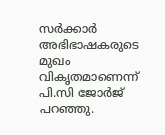സര്‍ക്കാര്‍ അഭിഭാഷകരുടെ മുഖം വികൃതമാണെന്ന് പി.സി ജോര്‍ജ് പറഞ്ഞു.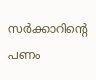സര്‍ക്കാറിന്റെ പണം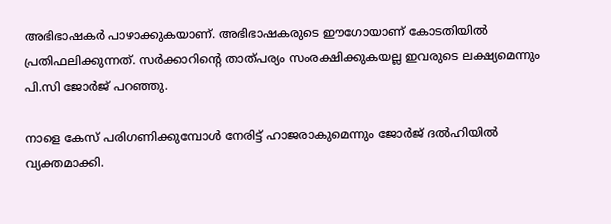അഭിഭാഷകര്‍ പാഴാക്കുകയാണ്. അഭിഭാഷകരുടെ ഈഗോയാണ് കോടതിയില്‍ പ്രതിഫലിക്കുന്നത്. സര്‍ക്കാറിന്റെ താത്പര്യം സംരക്ഷിക്കുകയല്ല ഇവരുടെ ലക്ഷ്യമെന്നും പി.സി ജോര്‍ജ് പറഞ്ഞു.

നാളെ കേസ് പരിഗണിക്കുമ്പോള്‍ നേരിട്ട് ഹാജരാകുമെന്നും ജോര്‍ജ് ദല്‍ഹിയില്‍ വ്യക്തമാക്കി.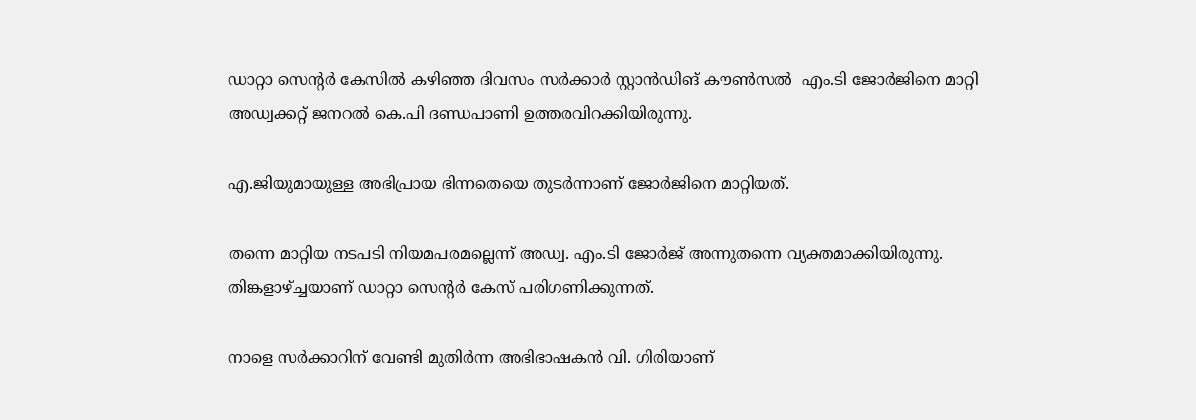ഡാറ്റാ സെന്റര്‍ കേസില്‍ കഴിഞ്ഞ ദിവസം സര്‍ക്കാര്‍ സ്റ്റാന്‍ഡിങ് കൗണ്‍സല്‍  എം.ടി ജോര്‍ജിനെ മാറ്റി അഡ്വക്കറ്റ് ജനറല്‍ കെ.പി ദണ്ഡപാണി ഉത്തരവിറക്കിയിരുന്നു.

എ.ജിയുമായുള്ള അഭിപ്രായ ഭിന്നതെയെ തുടര്‍ന്നാണ് ജോര്‍ജിനെ മാറ്റിയത്.

തന്നെ മാറ്റിയ നടപടി നിയമപരമല്ലെന്ന് അഡ്വ. എം.ടി ജോര്‍ജ് അന്നുതന്നെ വ്യക്തമാക്കിയിരുന്നു. തിങ്കളാഴ്ച്ചയാണ് ഡാറ്റാ സെന്റര്‍ കേസ് പരിഗണിക്കുന്നത്.

നാളെ സര്‍ക്കാറിന് വേണ്ടി മുതിര്‍ന്ന അഭിഭാഷകന്‍ വി. ഗിരിയാണ്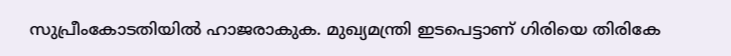സുപ്രീംകോടതിയില്‍ ഹാജരാകുക. മുഖ്യമന്ത്രി ഇടപെട്ടാണ് ഗിരിയെ തിരികേ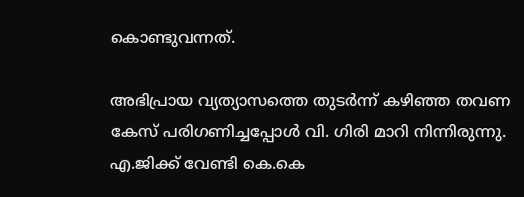കൊണ്ടുവന്നത്.

അഭിപ്രായ വ്യത്യാസത്തെ തുടര്‍ന്ന് കഴിഞ്ഞ തവണ കേസ് പരിഗണിച്ചപ്പോള്‍ വി. ഗിരി മാറി നിന്നിരുന്നു. എ.ജിക്ക് വേണ്ടി കെ.കെ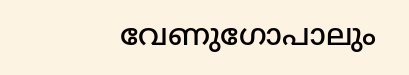വേണുഗോപാലും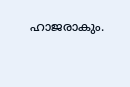ഹാജരാകും.